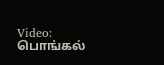Video: பொங்கல்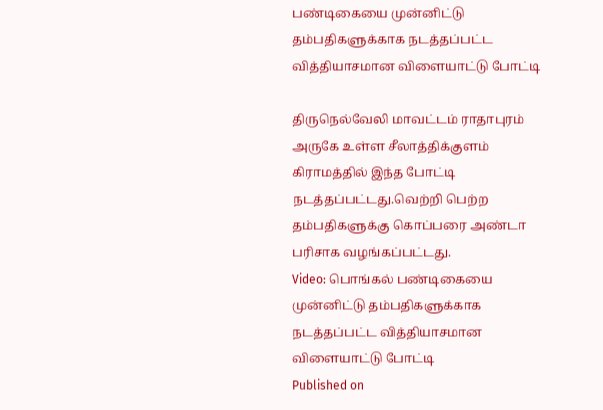பண்டிகையை முன்னிட்டு தம்பதிகளுக்காக நடத்தப்பட்ட வித்தியாசமான விளையாட்டு போட்டி

திருநெல்வேலி மாவட்டம் ராதாபுரம் அருகே உள்ள சீலாத்திக்குளம் கிராமத்தில் இந்த போட்டி நடத்தப்பட்டது.வெற்றி பெற்ற தம்பதிகளுக்கு கொப்பரை அண்டா பரிசாக வழங்கப்பட்டது.
Video: பொங்கல் பண்டிகையை முன்னிட்டு தம்பதிகளுக்காக நடத்தப்பட்ட வித்தியாசமான விளையாட்டு போட்டி
Published on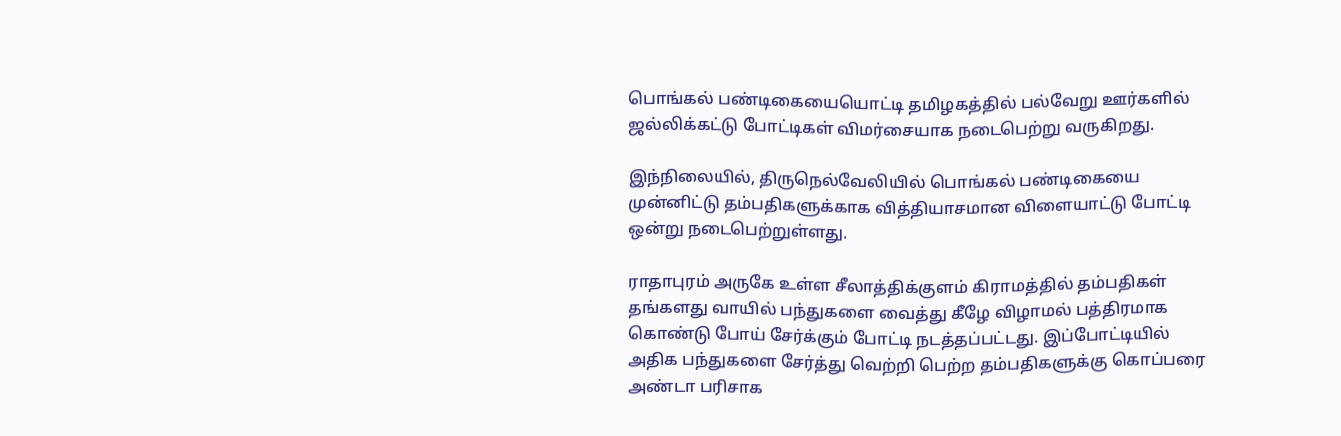பொங்கல் பண்டிகையையொட்டி தமிழகத்தில் பல்வேறு ஊர்களில் ஜல்லிக்கட்டு போட்டிகள் விமர்சையாக நடைபெற்று வருகிறது.

இந்நிலையில், திருநெல்வேலியில் பொங்கல் பண்டிகையை முன்னிட்டு தம்பதிகளுக்காக வித்தியாசமான விளையாட்டு போட்டி ஒன்று நடைபெற்றுள்ளது.

ராதாபுரம் அருகே உள்ள சீலாத்திக்குளம் கிராமத்தில் தம்பதிகள் தங்களது வாயில் பந்துகளை வைத்து கீழே விழாமல் பத்திரமாக கொண்டு போய் சேர்க்கும் போட்டி நடத்தப்பட்டது. இப்போட்டியில் அதிக பந்துகளை சேர்த்து வெற்றி பெற்ற தம்பதிகளுக்கு கொப்பரை அண்டா பரிசாக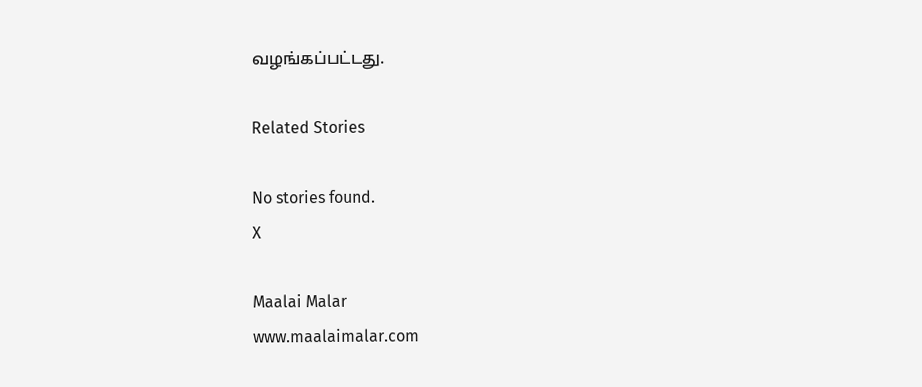வழங்கப்பட்டது.

Related Stories

No stories found.
X

Maalai Malar
www.maalaimalar.com